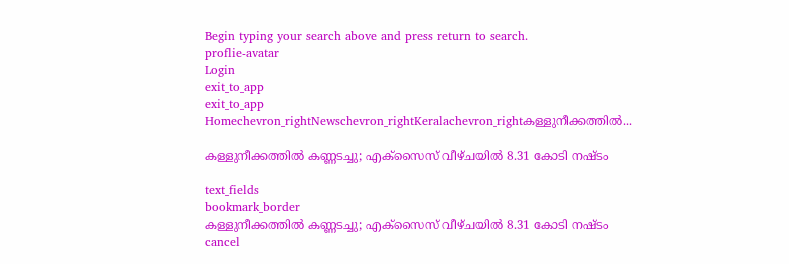Begin typing your search above and press return to search.
proflie-avatar
Login
exit_to_app
exit_to_app
Homechevron_rightNewschevron_rightKeralachevron_rightകള്ളുനീക്കത്തിൽ...

കള്ളുനീക്കത്തിൽ കണ്ണടച്ചു; എക്സൈസ് വീഴ്ചയിൽ 8.31 കോടി നഷ്ടം

text_fields
bookmark_border
കള്ളുനീക്കത്തിൽ കണ്ണടച്ചു; എക്സൈസ് വീഴ്ചയിൽ 8.31 കോടി നഷ്ടം
cancel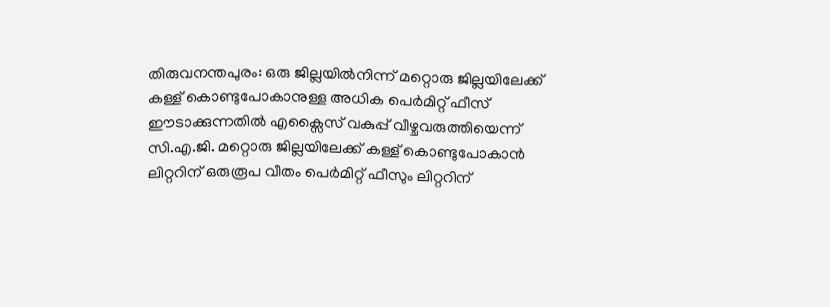തിരുവനന്തപുരം: ഒരു ജില്ലയിൽനിന്ന് മറ്റൊരു ജില്ലയിലേക്ക് കള്ള് കൊണ്ടുപോകാനുള്ള അധിക പെർമിറ്റ് ഫീസ് ഈടാക്കുന്നതിൽ എക്സൈസ് വകുപ്പ് വീഴ്ചവരുത്തിയെന്ന് സി.എ.ജി. മറ്റൊരു ജില്ലയിലേക്ക് കള്ള് കൊണ്ടുപോകാൻ ലിറ്ററിന് ഒരുരൂപ വീതം പെർമിറ്റ് ഫീസും ലിറ്ററിന്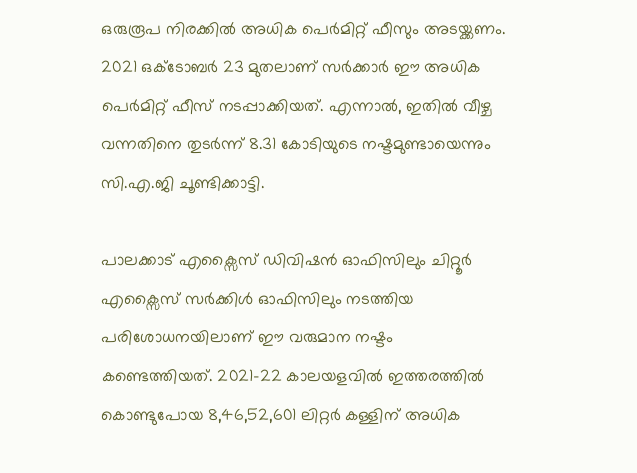ഒരുരൂപ നിരക്കിൽ അധിക പെർമിറ്റ് ഫീസും അടയ്ക്കണം. 2021 ഒക്ടോബർ 23 മുതലാണ് സർക്കാർ ഈ അധിക പെർമിറ്റ് ഫീസ് നടപ്പാക്കിയത്. എന്നാൽ, ഇതിൽ വീഴ്ച വന്നതിനെ തുടർന്ന് 8.31 കോടിയുടെ നഷ്ടമുണ്ടായെന്നും സി.എ.ജി ചൂണ്ടിക്കാട്ടി.

പാലക്കാട് എക്സൈസ് ഡിവിഷൻ ഓഫിസിലും ചിറ്റൂർ എക്സൈസ് സർക്കിൾ ഓഫിസിലും നടത്തിയ പരിശോധനയിലാണ് ഈ വരുമാന നഷ്ടം കണ്ടെത്തിയത്. 2021-22 കാലയളവിൽ ഇത്തരത്തിൽ കൊണ്ടുപോയ 8,46,52,601 ലിറ്റർ കള്ളിന് അധിക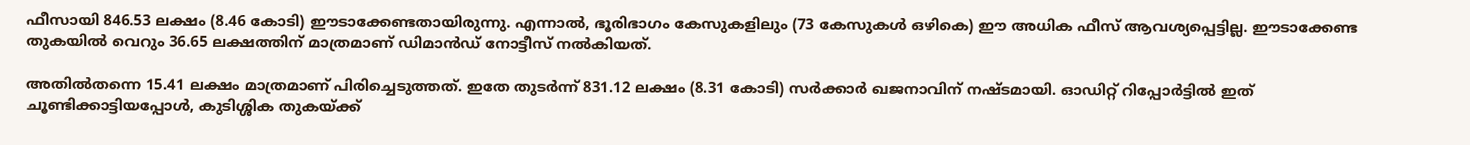ഫീസായി 846.53 ലക്ഷം (8.46 കോടി) ഈടാക്കേണ്ടതായിരുന്നു. എന്നാൽ, ഭൂരിഭാഗം കേസുകളിലും (73 കേസുകൾ ഒഴികെ) ഈ അധിക ഫീസ് ആവശ്യപ്പെട്ടില്ല. ഈടാക്കേണ്ട തുകയിൽ വെറും 36.65 ലക്ഷത്തിന് മാത്രമാണ് ഡിമാൻഡ് നോട്ടീസ് നൽകിയത്.

അതിൽതന്നെ 15.41 ലക്ഷം മാത്രമാണ് പിരിച്ചെടുത്തത്. ഇതേ തുടർന്ന് 831.12 ലക്ഷം (8.31 കോടി) സർക്കാർ ഖജനാവിന് നഷ്ടമായി. ഓഡിറ്റ് റിപ്പോർട്ടിൽ ഇത് ചൂണ്ടിക്കാട്ടിയപ്പോൾ, കുടിശ്ശിക തുകയ്ക്ക്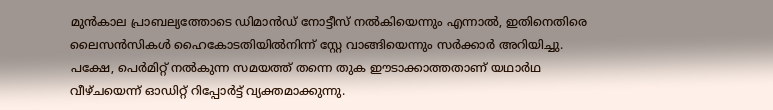മുൻകാല പ്രാബല്യത്തോടെ ഡിമാൻഡ് നോട്ടീസ് നൽകിയെന്നും എന്നാൽ, ഇതിനെതിരെ ലൈസൻസികൾ ഹൈകോടതിയിൽനിന്ന് സ്റ്റേ വാങ്ങിയെന്നും സർക്കാർ അറിയിച്ചു. പക്ഷേ, പെർമിറ്റ് നൽകുന്ന സമയത്ത് തന്നെ തുക ഈടാക്കാത്തതാണ് യഥാർഥ വീഴ്ചയെന്ന് ഓഡിറ്റ് റിപ്പോർട്ട് വ്യക്തമാക്കുന്നു.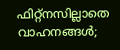ഫിറ്റ്നസില്ലാതെ വാഹനങ്ങൾ;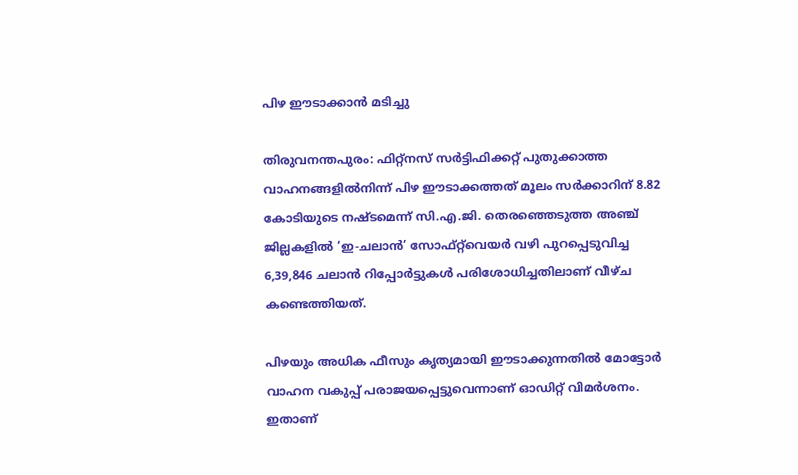പിഴ ഈടാക്കാൻ മടിച്ചു

തിരുവനന്തപുരം: ഫിറ്റ്നസ് സർട്ടിഫിക്കറ്റ് പുതുക്കാത്ത വാഹനങ്ങളിൽനിന്ന് പിഴ ഈടാക്കത്തത് മൂലം സർക്കാറിന് 8.82 കോടിയുടെ നഷ്ടമെന്ന് സി.എ.ജി. തെരഞ്ഞെടുത്ത അഞ്ച് ജില്ലകളിൽ ‘ഇ-ചലാൻ’ സോഫ്റ്റ്‌വെയർ വഴി പുറപ്പെടുവിച്ച 6,39,846 ചലാൻ റിപ്പോർട്ടുകൾ പരിശോധിച്ചതിലാണ് വീഴ്ച കണ്ടെത്തിയത്.

പിഴയും അധിക ഫീസും കൃത്യമായി ഈടാക്കുന്നതിൽ മോട്ടോർ വാഹന വകുപ്പ് പരാജയപ്പെട്ടുവെന്നാണ് ഓഡിറ്റ് വിമർശനം. ഇതാണ്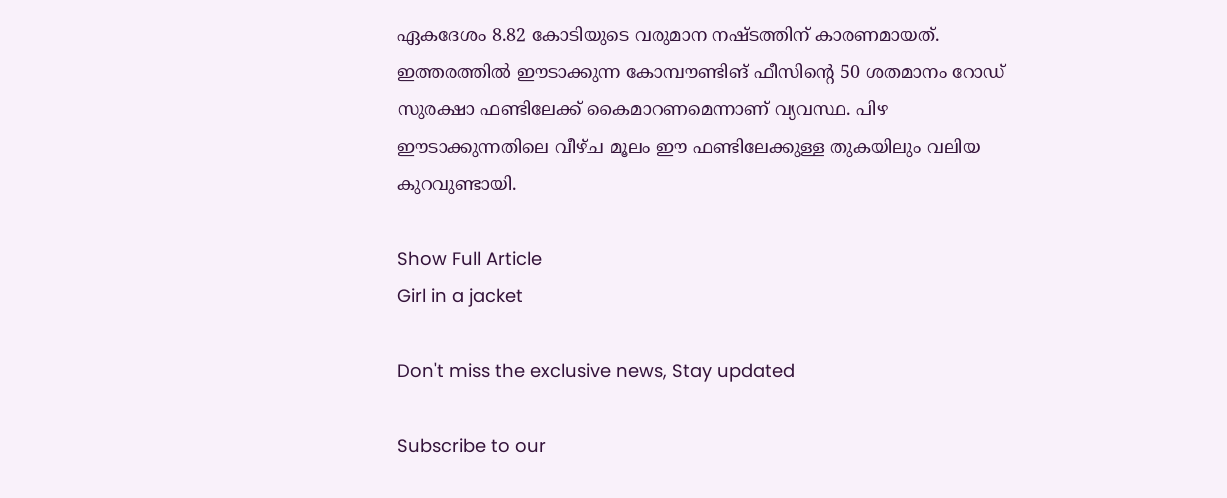ഏകദേശം 8.82 കോടിയുടെ വരുമാന നഷ്ടത്തിന് കാരണമായത്. ഇത്തരത്തിൽ ഈടാക്കുന്ന കോമ്പൗണ്ടിങ് ഫീസിന്റെ 50 ശതമാനം റോഡ് സുരക്ഷാ ഫണ്ടിലേക്ക് കൈമാറണമെന്നാണ് വ്യവസ്ഥ. പിഴ ഈടാക്കുന്നതിലെ വീഴ്ച മൂലം ഈ ഫണ്ടിലേക്കുള്ള തുകയിലും വലിയ കുറവുണ്ടായി.

Show Full Article
Girl in a jacket

Don't miss the exclusive news, Stay updated

Subscribe to our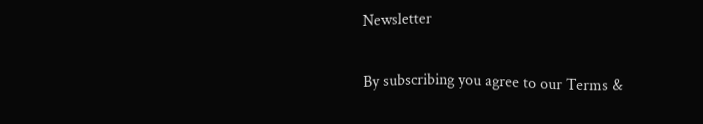Newsletter

By subscribing you agree to our Terms &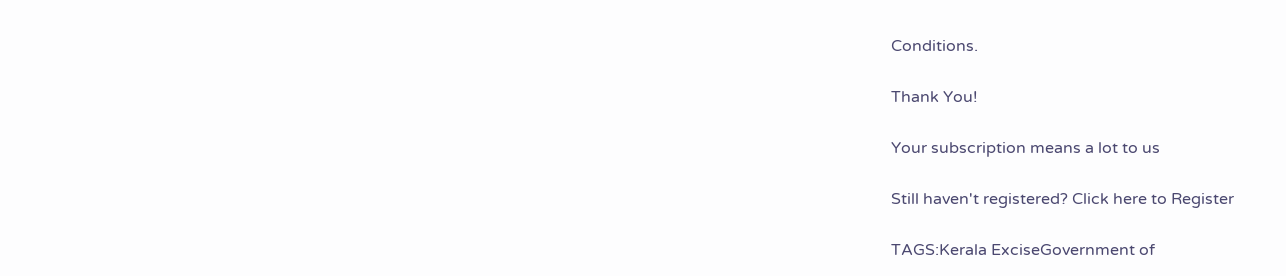Conditions.

Thank You!

Your subscription means a lot to us

Still haven't registered? Click here to Register

TAGS:Kerala ExciseGovernment of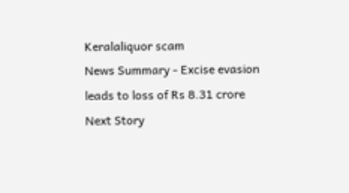Keralaliquor scam
News Summary - Excise evasion leads to loss of Rs 8.31 crore
Next Story